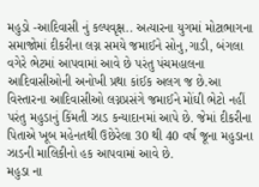મહુડો -આદિવાસી નું કલ્પવૃક્ષ.. અત્યારના યુગમાં મોટાભાગના સમાજોમાં દીકરીના લગ્ન સમયે જમાઈને સોનુ,ગાડી, બંગલા વગેરે ભેટમાં આપવામાં આવે છે પરંતુ પંચમહાલના આદિવાસીઓની અનોખી પ્રથા કાંઈક અલગ જ છે.આ વિસ્તારના આદિવાસીઓ લગ્નપ્રસંગે જમાઈને મોંઘી ભેટો નહીં પરંતુ મહુડાનું કિંમતી ઝાડ કન્યાદાનમાં આપે છે. જેમાં દીકરીના પિતાએ ખૂબ મહેનતથી ઉછેરેલા 30 થી 40 વર્ષ જૂના મહુડાના ઝાડની માલિકીનો હક આપવામાં આવે છે.
મહુડા ના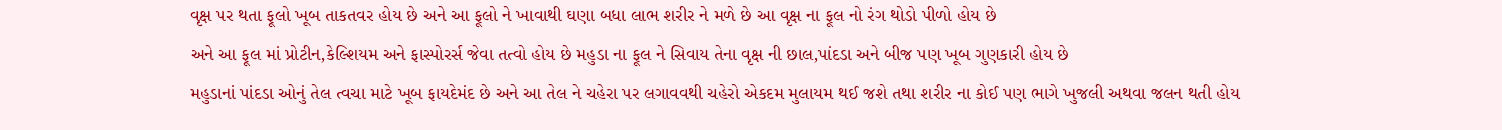વૃક્ષ પર થતા ફૂલો ખૂબ તાકતવર હોય છે અને આ ફૂલો ને ખાવાથી ઘણા બધા લાભ શરીર ને મળે છે આ વૃક્ષ ના ફૂલ નો રંગ થોડો પીળો હોય છે
અને આ ફૂલ માં પ્રોટીન,કેલ્શિયમ અને ફાસ્પોરર્સ જેવા તત્વો હોય છે મહુડા ના ફૂલ ને સિવાય તેના વૃક્ષ ની છાલ,પાંદડા અને બીજ પણ ખૂબ ગુણકારી હોય છે
મહુડાનાં પાંદડા ઓનું તેલ ત્વચા માટે ખૂબ ફાયદેમંદ છે અને આ તેલ ને ચહેરા પર લગાવવથી ચહેરો એકદમ મુલાયમ થઈ જશે તથા શરીર ના કોઈ પણ ભાગે ખુજલી અથવા જલન થતી હોય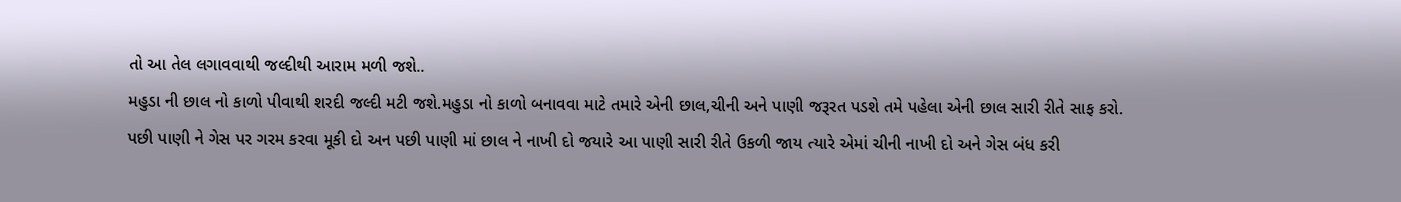તો આ તેલ લગાવવાથી જલ્દીથી આરામ મળી જશે..
મહુડા ની છાલ નો કાળો પીવાથી શરદી જલ્દી મટી જશે.મહુડા નો કાળો બનાવવા માટે તમારે એની છાલ,ચીની અને પાણી જરૂરત પડશે તમે પહેલા એની છાલ સારી રીતે સાફ કરો.
પછી પાણી ને ગેસ પર ગરમ કરવા મૂકી દો અન પછી પાણી માં છાલ ને નાખી દો જયારે આ પાણી સારી રીતે ઉકળી જાય ત્યારે એમાં ચીની નાખી દો અને ગેસ બંધ કરી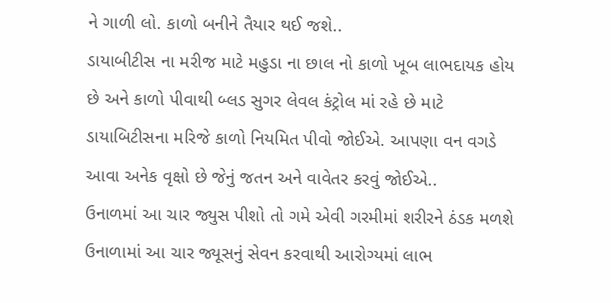ને ગાળી લો. કાળો બનીને તૈયાર થઈ જશે..
ડાયાબીટીસ ના મરીજ માટે મહુડા ના છાલ નો કાળો ખૂબ લાભદાયક હોય છે અને કાળો પીવાથી બ્લડ સુગર લેવલ કંટ્રોલ માં રહે છે માટે ડાયાબિટીસના મરિજે કાળો નિયમિત પીવો જોઈએ. આપણા વન વગડે આવા અનેક વૃક્ષો છે જેનું જતન અને વાવેતર કરવું જોઈએ..
ઉનાળમાં આ ચાર જ્યુસ પીશો તો ગમે એવી ગરમીમાં શરીરને ઠંડક મળશે
ઉનાળામાં આ ચાર જ્યૂસનું સેવન કરવાથી આરોગ્યમાં લાભ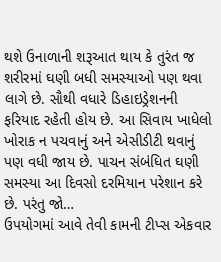થશે ઉનાળાની શરૂઆત થાય કે તુરંત જ શરીરમાં ઘણી બધી સમસ્યાઓ પણ થવા લાગે છે. સૌથી વધારે ડિહાઇડ્રેશનની ફરિયાદ રહેતી હોય છે. આ સિવાય ખાધેલો ખોરાક ન પચવાનું અને એસીડીટી થવાનું પણ વધી જાય છે. પાચન સંબંધિત ઘણી સમસ્યા આ દિવસો દરમિયાન પરેશાન કરે છે. પરંતુ જો…
ઉપયોગમાં આવે તેવી કામની ટીપ્સ એકવાર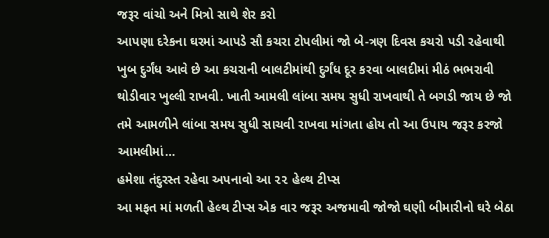જરૂર વાંચો અને મિત્રો સાથે શેર કરો
આપણા દરેકના ઘરમાં આપડે સૌ કચરા ટોપલીમાં જો બે-ત્રણ દિવસ કચરો પડી રહેવાથી ખુબ દુર્ગંધ આવે છે આ કચરાની બાલટીમાંથી દુર્ગંધ દૂર કરવા બાલદીમાં મીઠં ભભરાવી થોડીવાર ખુલ્લી રાખવી. ખાતી આમલી લાંબા સમય સુધી રાખવાથી તે બગડી જાય છે જો તમે આમળીને લાંબા સમય સુધી સાચવી રાખવા માંગતા હોય તો આ ઉપાય જરૂર કરજો આમલીમાં…
હમેશા તંદુરસ્ત રહેવા અપનાવો આ ૨૨ હેલ્થ ટીપ્સ
આ મફત માં મળતી હેલ્થ ટીપ્સ એક વાર જરૂર અજમાવી જોજો ઘણી બીમારીનો ઘરે બેઠા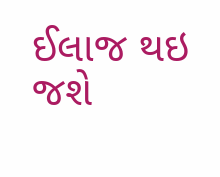ઈલાજ થઇ જશે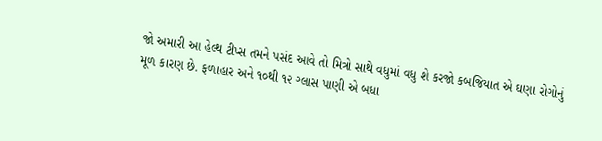જો અમારી આ હેલ્થ ટીપ્સ તમને પસંદ આવે તો મિત્રો સાથે વધુમાં વધુ શે કરજો કબજિયાત એ ઘણા રોગોનું મૂળ કારણ છે. ફળાહાર અને ૧૦થી ૧૨ ગ્લાસ પાણી એ બધા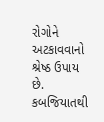રોગોને અટકાવવાનો શ્રેષ્ઠ ઉપાય છે. કબજિયાતથી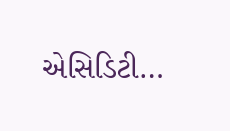એસિડિટી…